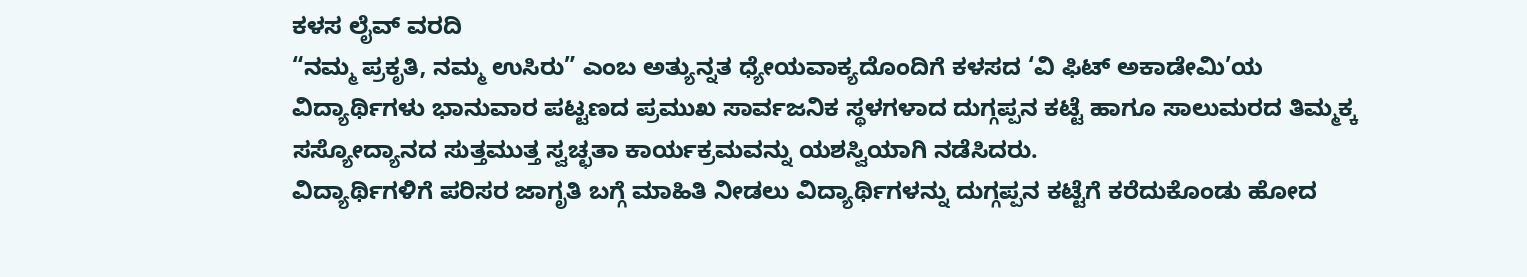ಕಳಸ ಲೈವ್ ವರದಿ
“ನಮ್ಮ ಪ್ರಕೃತಿ, ನಮ್ಮ ಉಸಿರು” ಎಂಬ ಅತ್ಯುನ್ನತ ಧ್ಯೇಯವಾಕ್ಯದೊಂದಿಗೆ ಕಳಸದ ‘ವಿ ಫಿಟ್ ಅಕಾಡೇಮಿ’ಯ ವಿದ್ಯಾರ್ಥಿಗಳು ಭಾನುವಾರ ಪಟ್ಟಣದ ಪ್ರಮುಖ ಸಾರ್ವಜನಿಕ ಸ್ಥಳಗಳಾದ ದುಗ್ಗಪ್ಪನ ಕಟ್ಟೆ ಹಾಗೂ ಸಾಲುಮರದ ತಿಮ್ಮಕ್ಕ ಸಸ್ಯೋದ್ಯಾನದ ಸುತ್ತಮುತ್ತ ಸ್ವಚ್ಛತಾ ಕಾರ್ಯಕ್ರಮವನ್ನು ಯಶಸ್ವಿಯಾಗಿ ನಡೆಸಿದರು.
ವಿದ್ಯಾರ್ಥಿಗಳಿಗೆ ಪರಿಸರ ಜಾಗೃತಿ ಬಗ್ಗೆ ಮಾಹಿತಿ ನೀಡಲು ವಿದ್ಯಾರ್ಥಿಗಳನ್ನು ದುಗ್ಗಪ್ಪನ ಕಟ್ಟೆಗೆ ಕರೆದುಕೊಂಡು ಹೋದ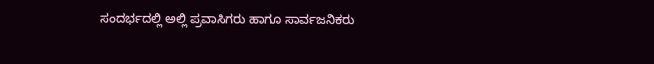ಸಂದರ್ಭದಲ್ಲಿ ಅಲ್ಲಿ ಪ್ರವಾಸಿಗರು ಹಾಗೂ ಸಾರ್ವಜನಿಕರು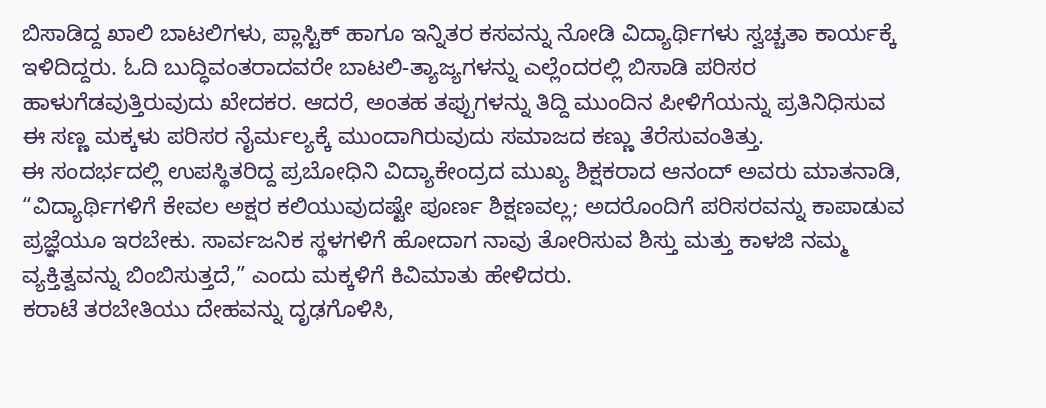ಬಿಸಾಡಿದ್ದ ಖಾಲಿ ಬಾಟಲಿಗಳು, ಪ್ಲಾಸ್ಟಿಕ್ ಹಾಗೂ ಇನ್ನಿತರ ಕಸವನ್ನು ನೋಡಿ ವಿದ್ಯಾರ್ಥಿಗಳು ಸ್ವಚ್ಚತಾ ಕಾರ್ಯಕ್ಕೆ ಇಳಿದಿದ್ದರು. ಓದಿ ಬುದ್ಧಿವಂತರಾದವರೇ ಬಾಟಲಿ-ತ್ಯಾಜ್ಯಗಳನ್ನು ಎಲ್ಲೆಂದರಲ್ಲಿ ಬಿಸಾಡಿ ಪರಿಸರ ಹಾಳುಗೆಡವುತ್ತಿರುವುದು ಖೇದಕರ. ಆದರೆ, ಅಂತಹ ತಪ್ಪುಗಳನ್ನು ತಿದ್ದಿ ಮುಂದಿನ ಪೀಳಿಗೆಯನ್ನು ಪ್ರತಿನಿಧಿಸುವ ಈ ಸಣ್ಣ ಮಕ್ಕಳು ಪರಿಸರ ನೈರ್ಮಲ್ಯಕ್ಕೆ ಮುಂದಾಗಿರುವುದು ಸಮಾಜದ ಕಣ್ಣು ತೆರೆಸುವಂತಿತ್ತು.
ಈ ಸಂದರ್ಭದಲ್ಲಿ ಉಪಸ್ಥಿತರಿದ್ದ ಪ್ರಬೋಧಿನಿ ವಿದ್ಯಾಕೇಂದ್ರದ ಮುಖ್ಯ ಶಿಕ್ಷಕರಾದ ಆನಂದ್ ಅವರು ಮಾತನಾಡಿ, “ವಿದ್ಯಾರ್ಥಿಗಳಿಗೆ ಕೇವಲ ಅಕ್ಷರ ಕಲಿಯುವುದಷ್ಟೇ ಪೂರ್ಣ ಶಿಕ್ಷಣವಲ್ಲ; ಅದರೊಂದಿಗೆ ಪರಿಸರವನ್ನು ಕಾಪಾಡುವ ಪ್ರಜ್ಞೆಯೂ ಇರಬೇಕು. ಸಾರ್ವಜನಿಕ ಸ್ಥಳಗಳಿಗೆ ಹೋದಾಗ ನಾವು ತೋರಿಸುವ ಶಿಸ್ತು ಮತ್ತು ಕಾಳಜಿ ನಮ್ಮ ವ್ಯಕ್ತಿತ್ವವನ್ನು ಬಿಂಬಿಸುತ್ತದೆ,” ಎಂದು ಮಕ್ಕಳಿಗೆ ಕಿವಿಮಾತು ಹೇಳಿದರು.
ಕರಾಟೆ ತರಬೇತಿಯು ದೇಹವನ್ನು ದೃಢಗೊಳಿಸಿ,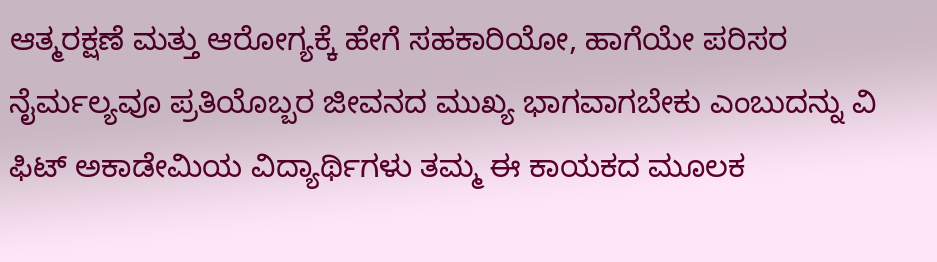ಆತ್ಮರಕ್ಷಣೆ ಮತ್ತು ಆರೋಗ್ಯಕ್ಕೆ ಹೇಗೆ ಸಹಕಾರಿಯೋ, ಹಾಗೆಯೇ ಪರಿಸರ ನೈರ್ಮಲ್ಯವೂ ಪ್ರತಿಯೊಬ್ಬರ ಜೀವನದ ಮುಖ್ಯ ಭಾಗವಾಗಬೇಕು ಎಂಬುದನ್ನು ವಿ ಫಿಟ್ ಅಕಾಡೇಮಿಯ ವಿದ್ಯಾರ್ಥಿಗಳು ತಮ್ಮ ಈ ಕಾಯಕದ ಮೂಲಕ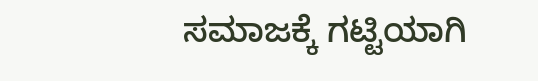ಸಮಾಜಕ್ಕೆ ಗಟ್ಟಿಯಾಗಿ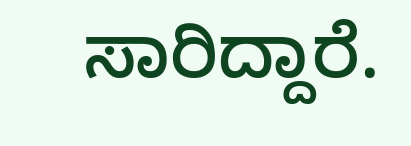ಸಾರಿದ್ದಾರೆ.